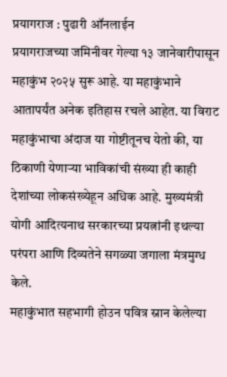प्रयागराज : पुढारी ऑनलाईन
प्रयागराजच्या जमिनीवर गेल्या १३ जानेवारीपासून महाकुंभ २०२५ सुरू आहे. या महाकुंभाने आतापर्यंत अनेक इतिहास रचले आहेत. या विराट महाकुंभाचा अंदाज या गोष्टीतूनच येतो की, या ठिकाणी येणाऱ्या भाविकांची संख्या ही काही देशांच्या लोकसंख्येहून अधिक आहे. मुख्यमंत्री योगी आदित्यनाथ सरकारच्या प्रयत्नांनी इथल्या परंपरा आणि दिव्यतेने सगळ्या जगाला मंत्रमुग्ध केले.
महाकुंभात सहभागी होउन पवित्र स्नान केलेल्या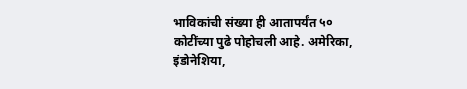भाविकांची संख्या ही आतापर्यंत ५० कोटींच्या पुढे पोहोचली आहे. अमेरिका, इंडोनेशिया,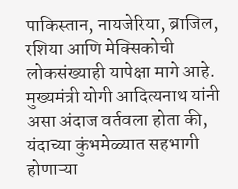पाकिस्तान, नायजेरिया, ब्राजिल, रशिया आणि मेक्सिकोची लोकसंख्याही यापेक्षा मागे आहे.
मुख्यमंत्री योगी आदित्यनाथ यांनी असा अंदाज वर्तवला होता की, यंदाच्या कुंभमेळ्यात सहभागी होणाऱ्या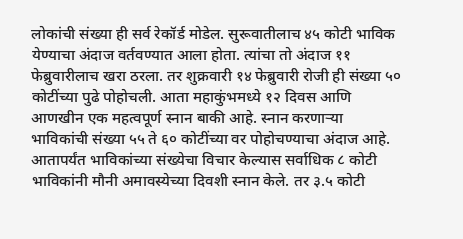लोकांची संख्या ही सर्व रेकॉर्ड मोडेल. सुरूवातीलाच ४५ कोटी भाविक येण्याचा अंदाज वर्तवण्यात आला होता. त्यांचा तो अंदाज ११ फेब्रुवारीलाच खरा ठरला. तर शुक्रवारी १४ फेब्रुवारी रोजी ही संख्या ५० कोटींच्या पुढे पोहोचली. आता महाकुंभमध्ये १२ दिवस आणि आणखीन एक महत्वपूर्ण स्नान बाकी आहे. स्नान करणाऱ्या भाविकांची संख्या ५५ ते ६० कोटींच्या वर पोहोचण्याचा अंदाज आहे.
आतापर्यंत भाविकांच्या संख्येचा विचार केल्यास सर्वाधिक ८ कोटी भाविकांनी मौनी अमावस्येच्या दिवशी स्नान केले. तर ३.५ कोटी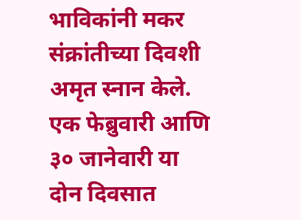भाविकांनी मकर संक्रांतीच्या दिवशी अमृत स्नान केले. एक फेब्रुवारी आणि ३० जानेवारी या दोन दिवसात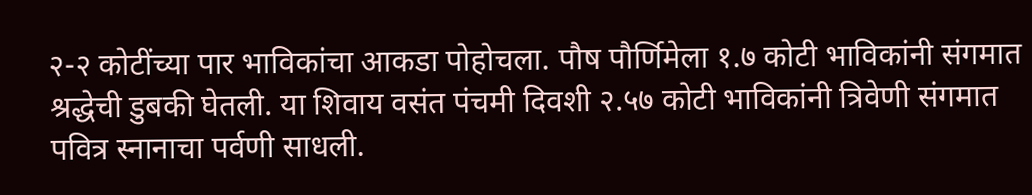२-२ कोटींच्या पार भाविकांचा आकडा पोहोचला. पौष पौर्णिमेला १.७ कोटी भाविकांनी संगमात श्रद्धेची डुबकी घेतली. या शिवाय वसंत पंचमी दिवशी २.५७ कोटी भाविकांनी त्रिवेणी संगमात पवित्र स्नानाचा पर्वणी साधली.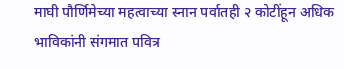माघी पौर्णिमेच्या महत्वाच्या स्नान पर्वातही २ कोटींहून अधिक भाविकांनी संगमात पवित्र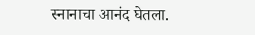स्नानाचा आनंद घेतला.